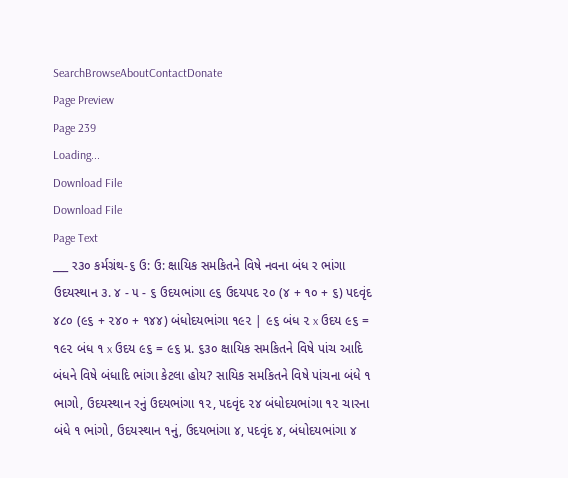SearchBrowseAboutContactDonate
Page Preview
Page 239
Loading...
Download File
Download File
Page Text
___ ર૩૦ કર્મગ્રંથ-૬ ઉ: ઉ: ક્ષાયિક સમકિતને વિષે નવના બંધ ર ભાંગા ઉદયસ્થાન ૩. ૪ - ૫ - ૬ ઉદયભાંગા ૯૬ ઉદયપદ ૨૦ (૪ + ૧૦ + ૬) પદવૃંદ ૪૮૦ (૯૬ + ૨૪૦ + ૧૪૪) બંધોદયભાંગા ૧૯૨ | ૯૬ બંધ ૨ x ઉદય ૯૬ = ૧૯૨ બંધ ૧ x ઉદય ૯૬ = ૯૬ પ્ર. ૬૩૦ ક્ષાયિક સમકિતને વિષે પાંચ આદિ બંધને વિષે બંધાદિ ભાંગા કેટલા હોય? સાયિક સમકિતને વિષે પાંચના બંધે ૧ ભાગો, ઉદયસ્થાન રનું ઉદયભાંગા ૧૨, પદવૃંદ ૨૪ બંધોદયભાંગા ૧૨ ચારના બંધે ૧ ભાંગો, ઉદયસ્થાન ૧નું, ઉદયભાંગા ૪, પદવૃંદ ૪, બંધોદયભાંગા ૪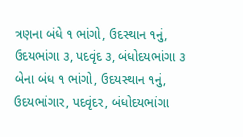ત્રણના બંધે ૧ ભાંગો, ઉદસ્થાન ૧નું, ઉદયભાંગા ૩, પદવૃંદ ૩, બંધોદયભાંગા ૩ બેના બંધ ૧ ભાંગો, ઉદયસ્થાન ૧નું, ઉદયભાંગાર, પદવૃંદર, બંધોદયભાંગા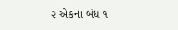૨ એકના બંધ ૧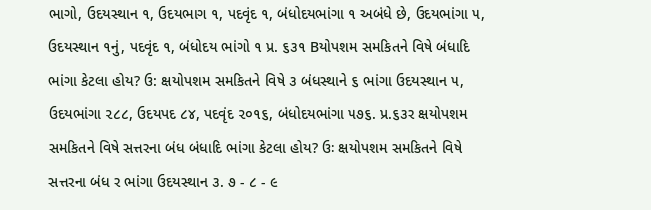ભાગો, ઉદયસ્થાન ૧, ઉદયભાગ ૧, પદવૃંદ ૧, બંધોદયભાંગા ૧ અબંધે છે, ઉદયભાંગા ૫, ઉદયસ્થાન ૧નું, પદવૃંદ ૧, બંધોદય ભાંગો ૧ પ્ર. ૬૩૧ Bયોપશમ સમકિતને વિષે બંધાદિ ભાંગા કેટલા હોય? ઉ: ક્ષયોપશમ સમકિતને વિષે ૩ બંધસ્થાને ૬ ભાંગા ઉદયસ્થાન ૫, ઉદયભાંગા ૨૮૮, ઉદયપદ ૮૪, પદવૃંદ ૨૦૧૬, બંધોદયભાંગા ૫૭૬. પ્ર.૬૩ર ક્ષયોપશમ સમકિતને વિષે સત્તરના બંધ બંધાદિ ભાંગા કેટલા હોય? ઉઃ ક્ષયોપશમ સમકિતને વિષે સત્તરના બંધ ર ભાંગા ઉદયસ્થાન ૩. ૭ - ૮ - ૯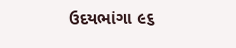ઉદયભાંગા ૯૬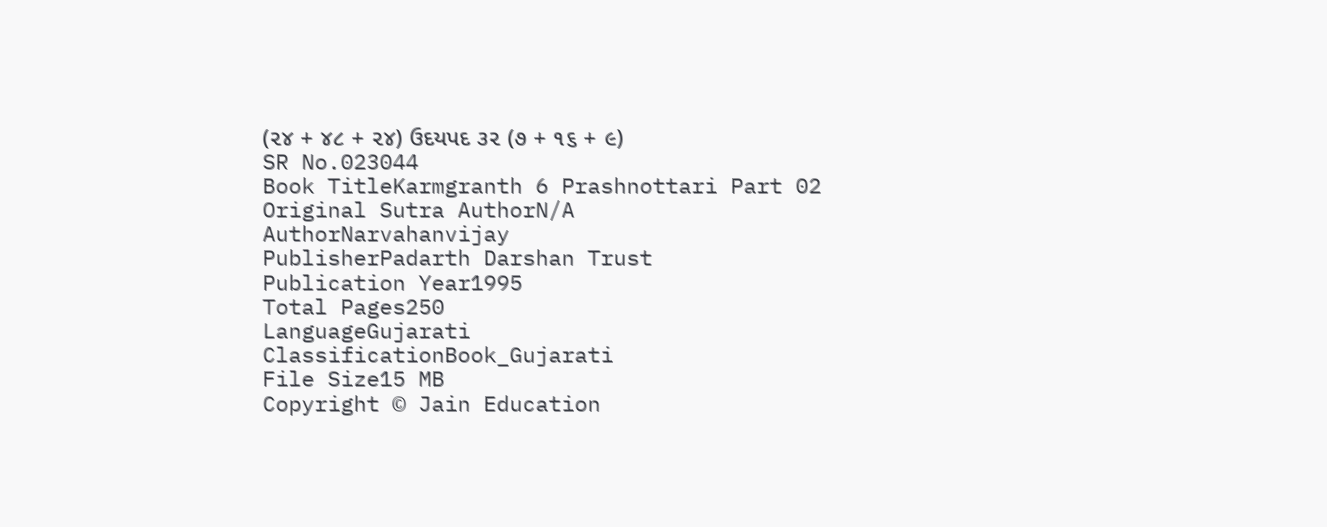(૨૪ + ૪૮ + ૨૪) ઉદયપદ ૩૨ (૭ + ૧૬ + ૯)
SR No.023044
Book TitleKarmgranth 6 Prashnottari Part 02
Original Sutra AuthorN/A
AuthorNarvahanvijay
PublisherPadarth Darshan Trust
Publication Year1995
Total Pages250
LanguageGujarati
ClassificationBook_Gujarati
File Size15 MB
Copyright © Jain Education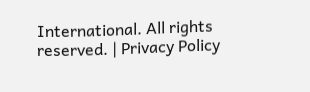International. All rights reserved. | Privacy Policy